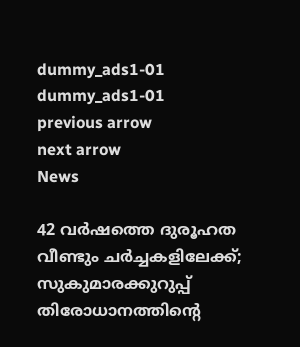dummy_ads1-01
dummy_ads1-01
previous arrow
next arrow
News

42 വര്‍ഷത്തെ ദുരൂഹത വീണ്ടും ചര്‍ച്ചകളിലേക്ക്; സുകുമാരക്കുറുപ്പ് തിരോധാനത്തിന്റെ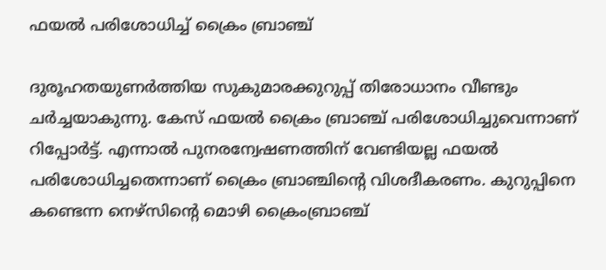ഫയല്‍ പരിശോധിച്ച് ക്രൈം ബ്രാഞ്ച്

ദുരൂഹതയുണര്‍ത്തിയ സുകുമാരക്കുറുപ്പ് തിരോധാനം വീണ്ടും ചര്‍ച്ചയാകുന്നു. കേസ് ഫയല്‍ ക്രൈം ബ്രാഞ്ച് പരിശോധിച്ചുവെന്നാണ് റിപ്പോര്‍ട്ട്. എന്നാല്‍ പുനരന്വേഷണത്തിന് വേണ്ടിയല്ല ഫയല്‍ പരിശോധിച്ചതെന്നാണ് ക്രൈം ബ്രാഞ്ചിന്റെ വിശദീകരണം. കുറുപ്പിനെ കണ്ടെന്ന നെഴ്സിന്റെ മൊഴി ക്രൈംബ്രാഞ്ച്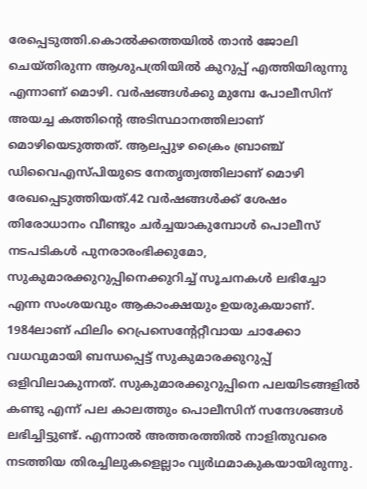രേപ്പെടുത്തി.കൊൽക്കത്തയിൽ താൻ ജോലി ചെയ്തിരുന്ന ആശുപത്രിയിൽ കുറുപ്പ് എത്തിയിരുന്നു എന്നാണ് മൊഴി. വർഷങ്ങൾക്കു മുമ്പേ പോലീസിന് അയച്ച കത്തിന്റെ അടിസ്ഥാനത്തിലാണ് മൊഴിയെടുത്തത്. ആലപ്പുഴ ക്രൈം ബ്രാഞ്ച് ഡിവൈഎസ്പിയുടെ നേതൃത്വത്തിലാണ് മൊഴി രേഖപ്പെടുത്തിയത്.42 വര്‍ഷങ്ങള്‍ക്ക് ശേഷം തിരോധാനം വീണ്ടും ചര്‍ച്ചയാകുമ്പോള്‍ പൊലീസ് നടപടികള്‍ പുനരാരംഭിക്കുമോ, സുകുമാരക്കുറുപ്പിനെക്കുറിച്ച് സൂചനകള്‍ ലഭിച്ചോ എന്ന സംശയവും ആകാംക്ഷയും ഉയരുകയാണ്. 1984ലാണ് ഫിലിം റെപ്രസെന്റേറ്റീവായ ചാക്കോ വധവുമായി ബന്ധപ്പെട്ട് സുകുമാരക്കുറുപ്പ് ഒളിവിലാകുന്നത്. സുകുമാരക്കുറുപ്പിനെ പലയിടങ്ങളില്‍ കണ്ടു എന്ന് പല കാലത്തും പൊലീസിന് സന്ദേശങ്ങള്‍ ലഭിച്ചിട്ടുണ്ട്. എന്നാല്‍ അത്തരത്തില്‍ നാളിതുവരെ നടത്തിയ തിരച്ചിലുകളെല്ലാം വ്യര്‍ഥമാകുകയായിരുന്നു.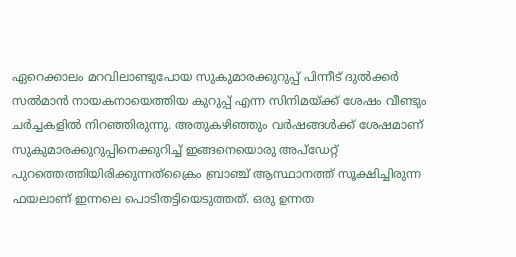ഏറെക്കാലം മറവിലാണ്ടുപോയ സുകുമാരക്കുറുപ്പ് പിന്നീട് ദുല്‍ക്കര്‍ സല്‍മാന്‍ നായകനായെത്തിയ കുറുപ്പ് എന്ന സിനിമയ്ക്ക് ശേഷം വീണ്ടും ചര്‍ച്ചകളില്‍ നിറഞ്ഞിരുന്നു. അതുകഴിഞ്ഞും വര്‍ഷങ്ങള്‍ക്ക് ശേഷമാണ് സുകുമാരക്കുറുപ്പിനെക്കുറിച്ച് ഇങ്ങനെയൊരു അപ്‌ഡേറ്റ് പുറത്തെത്തിയിരിക്കുന്നത്ക്രൈം ബ്രാഞ്ച് ആസ്ഥാനത്ത് സൂക്ഷിച്ചിരുന്ന ഫയലാണ് ഇന്നലെ പൊടിതട്ടിയെടുത്തത്. ഒരു ഉന്നത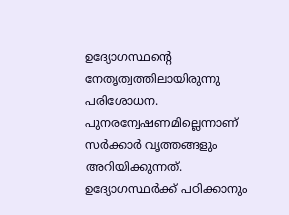ഉദ്യോഗസ്ഥന്റെ നേതൃത്വത്തിലായിരുന്നു പരിശോധന. പുനരന്വേഷണമില്ലെന്നാണ് സര്‍ക്കാര്‍ വൃത്തങ്ങളും അറിയിക്കുന്നത്. ഉദ്യോഗസ്ഥര്‍ക്ക് പഠിക്കാനും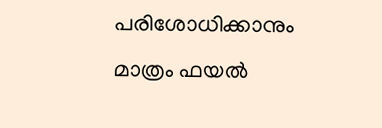പരിശോധിക്കാനും മാത്രം ഫയല്‍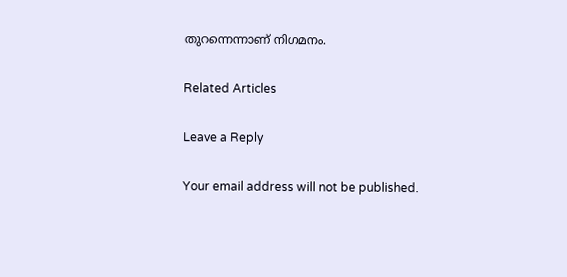തുറന്നെന്നാണ് നിഗമനം.

Related Articles

Leave a Reply

Your email address will not be published.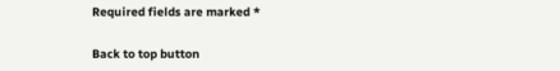Required fields are marked *

Back to top button